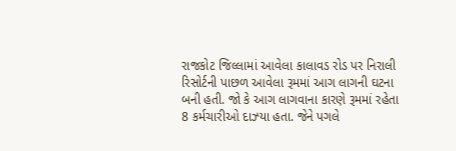રાજકોટ જિલ્લામાં આવેલા કાલાવડ રોડ પર નિરાલી રિસોર્ટની પાછળ આવેલા રૂમમાં આગ લાગની ઘટના બની હતી. જો કે આગ લાગવાના કારણે રૂમમાં રહેતા 8 કર્મચારીઓ દાઝ્યા હતા. જેને પગલે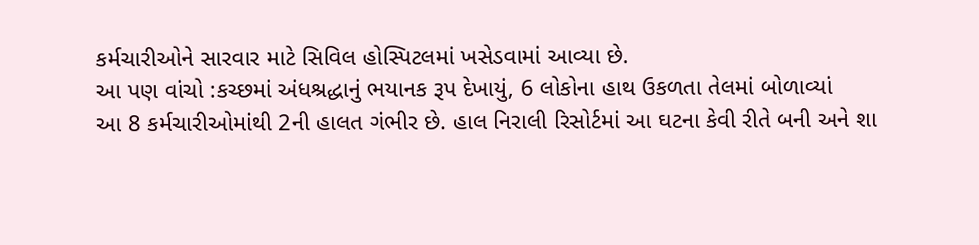કર્મચારીઓને સારવાર માટે સિવિલ હોસ્પિટલમાં ખસેડવામાં આવ્યા છે.
આ પણ વાંચો :કચ્છમાં અંધશ્રદ્ધાનું ભયાનક રૂપ દેખાયું, 6 લોકોના હાથ ઉકળતા તેલમાં બોળાવ્યાં
આ 8 કર્મચારીઓમાંથી 2ની હાલત ગંભીર છે. હાલ નિરાલી રિસોર્ટમાં આ ઘટના કેવી રીતે બની અને શા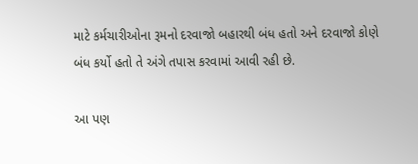માટે કર્મચારીઓના રૂમનો દરવાજો બહારથી બંધ હતો અને દરવાજો કોણે બંધ કર્યો હતો તે અંગે તપાસ કરવામાં આવી રહી છે.

આ પણ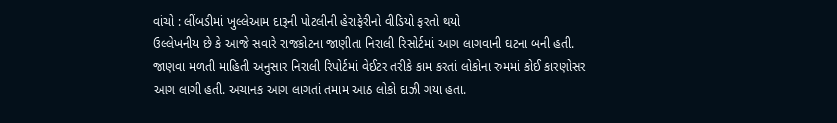વાંચો : લીંબડીમાં ખુલ્લેઆમ દારૂની પોટલીની હેરાફેરીનો વીડિયો ફરતો થયો
ઉલ્લેખનીય છે કે આજે સવારે રાજકોટના જાણીતા નિરાલી રિસોર્ટમાં આગ લાગવાની ઘટના બની હતી. જાણવા મળતી માહિતી અનુસાર નિરાલી રિપોર્ટમાં વેઈટર તરીકે કામ કરતાં લોકોના રુમમાં કોઈ કારણોસર આગ લાગી હતી. અચાનક આગ લાગતાં તમામ આઠ લોકો દાઝી ગયા હતા.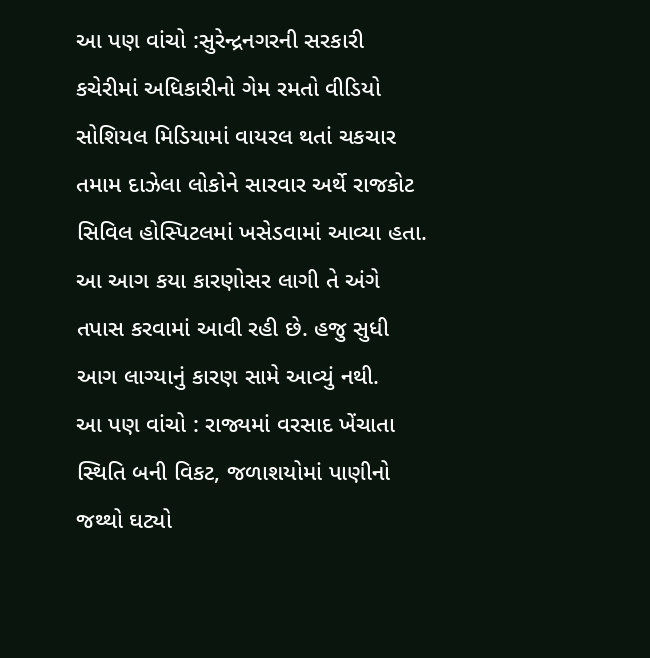આ પણ વાંચો :સુરેન્દ્રનગરની સરકારી કચેરીમાં અધિકારીનો ગેમ રમતો વીડિયો સોશિયલ મિડિયામાં વાયરલ થતાં ચકચાર
તમામ દાઝેલા લોકોને સારવાર અર્થે રાજકોટ સિવિલ હોસ્પિટલમાં ખસેડવામાં આવ્યા હતા. આ આગ કયા કારણોસર લાગી તે અંગે તપાસ કરવામાં આવી રહી છે. હજુ સુધી આગ લાગ્યાનું કારણ સામે આવ્યું નથી.
આ પણ વાંચો : રાજ્યમાં વરસાદ ખેંચાતા સ્થિતિ બની વિકટ, જળાશયોમાં પાણીનો જથ્થો ઘટ્યો